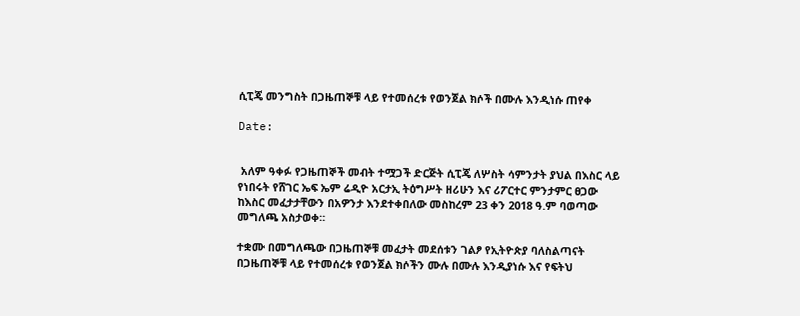ሲፒጄ መንግስት በጋዜጠኞቹ ላይ የተመሰረቱ የወንጀል ክሶች በሙሉ እንዲነሱ ጠየቀ

Date:


 አለም ዓቀፉ የጋዜጠኞች መብት ተሟጋች ድርጅት ሲፒጄ ለሦስት ሳምንታት ያህል በእስር ላይ የነበሩት የሸገር ኤፍ ኤም ሬዲዮ አርታኢ ትዕግሥት ዘሪሁን እና ሪፖርተር ምንታምር ፀጋው ከእስር መፈታታቸውን በአዎንታ እንደተቀበለው መስከረም 23 ቀን 2018 ዓ.ም ባወጣው መግለጫ አስታወቀ።

ተቋሙ በመግለጫው በጋዜጠኞቹ መፈታት መደሰቱን ገልፆ የኢትዮጵያ ባለስልጣናት በጋዜጠኞቹ ላይ የተመሰረቱ የወንጀል ክሶችን ሙሉ በሙሉ እንዲያነሱ እና የፍትህ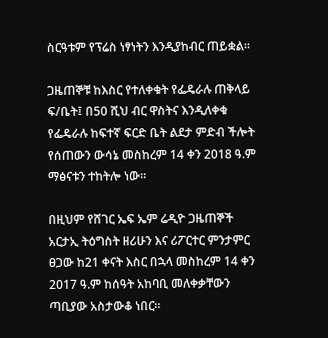ስርዓቱም የፕሬስ ነፃነትን እንዲያከብር ጠይቋል።

ጋዜጠኞቹ ከእስር የተለቀቁት የፌዴራሉ ጠቅላይ ፍ/ቤት፤ በ50 ሺህ ብር ዋስትና እንዲለቀቁ የፌዴራሉ ከፍተኛ ፍርድ ቤት ልደታ ምድብ ችሎት የሰጠውን ውሳኔ መስከረም 14 ቀን 2018 ዓ.ም ማፅናቱን ተከትሎ ነው።

በዚህም የሸገር ኤፍ ኤም ሬዲዮ ጋዜጠኞች አርታኢ ትዕግስት ዘሪሁን እና ሪፖርተር ምንታምር ፀጋው ከ21 ቀናት እስር በኋላ መስከረም 14 ቀን 2017 ዓ.ም ከሰዓት አከባቢ መለቀቃቸውን ጣቢያው አስታውቆ ነበር።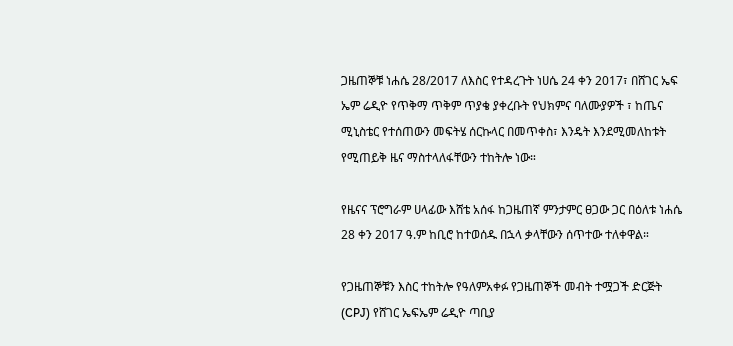ጋዜጠኞቹ ነሐሴ 28/2017 ለእስር የተዳረጉት ነሀሴ 24 ቀን 2017፣ በሸገር ኤፍ ኤም ሬዲዮ የጥቅማ ጥቅም ጥያቄ ያቀረቡት የህክምና ባለሙያዎች ፣ ከጤና ሚኒስቴር የተሰጠውን መፍትሄ ሰርኩላር በመጥቀስ፣ እንዴት እንደሚመለከቱት የሚጠይቅ ዜና ማስተላለፋቸውን ተከትሎ ነው።

የዜናና ፕሮግራም ሀላፊው እሸቴ አሰፋ ከጋዜጠኛ ምንታምር ፀጋው ጋር በዕለቱ ነሐሴ 28 ቀን 2017 ዓ.ም ከቢሮ ከተወሰዱ በኋላ ቃላቸውን ሰጥተው ተለቀዋል።

የጋዜጠኞቹን እስር ተከትሎ የዓለምአቀፉ የጋዜጠኞች መብት ተሟጋች ድርጅት (CPJ) የሸገር ኤፍኤም ሬዲዮ ጣቢያ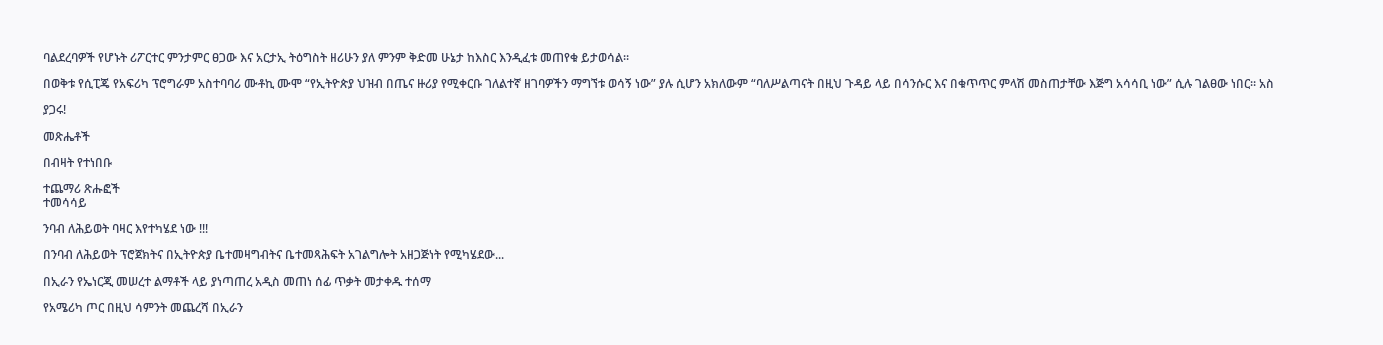ባልደረባዎች የሆኑት ሪፖርተር ምንታምር ፀጋው እና አርታኢ ትዕግስት ዘሪሁን ያለ ምንም ቅድመ ሁኔታ ከእስር እንዲፈቱ መጠየቁ ይታወሳል።

በወቅቱ የሲፒጄ የአፍሪካ ፕሮግራም አስተባባሪ ሙቶኪ ሙሞ “የኢትዮጵያ ህዝብ በጤና ዙሪያ የሚቀርቡ ገለልተኛ ዘገባዎችን ማግኘቱ ወሳኝ ነው” ያሉ ሲሆን አክለውም “ባለሥልጣናት በዚህ ጉዳይ ላይ በሳንሱር እና በቁጥጥር ምላሽ መስጠታቸው እጅግ አሳሳቢ ነው” ሲሉ ገልፀው ነበር። አስ

ያጋሩ!

መጽሔቶች

በብዛት የተነበቡ

ተጨማሪ ጽሑፎች
ተመሳሳይ

ንባብ ለሕይወት ባዛር እየተካሄደ ነው !!!

በንባብ ለሕይወት ፕሮጀክትና በኢትዮጵያ ቤተመዛግብትና ቤተመጻሕፍት አገልግሎት አዘጋጅነት የሚካሄደው...

በኢራን የኤነርጂ መሠረተ ልማቶች ላይ ያነጣጠረ አዲስ መጠነ ሰፊ ጥቃት መታቀዱ ተሰማ

የአሜሪካ ጦር በዚህ ሳምንት መጨረሻ በኢራን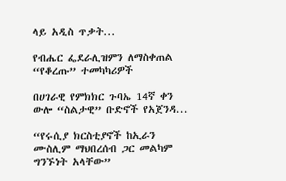ላይ አዲስ ጥቃት...

የብሔር ፌደራሊዝምን ለማስቀጠል “የቆረጡ” ተመካካሪዎች

በሀገራዊ የምክክር ጉባኤ 14ኛ ቀን ውሎ “ስልታዊ” ቡድኖች የአጀንዳ...

“የሩሲያ ክርስቲያኖች ከኢራን ሙስሊም ማህበረሰብ ጋር መልካም ግንኙነት አላቸው”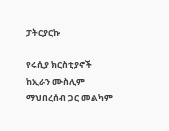ፓትርያርኩ

የሩሲያ ክርስቲያኖች ከኢራን ሙስሊም ማህበረሰብ ጋር መልካም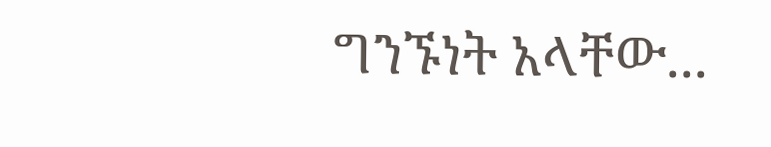ግንኙነት አላቸው...